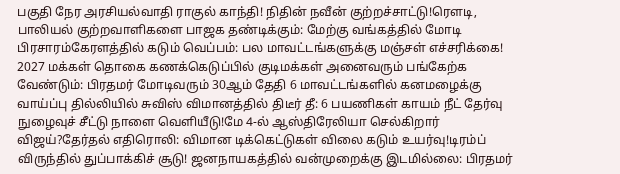பகுதி நேர அரசியல்வாதி ராகுல் காந்தி! நிதின் நவீன் குற்றச்சாட்டு!ரெளடி, பாலியல் குற்றவாளிகளை பாஜக தண்டிக்கும்: மேற்கு வங்கத்தில் மோடி பிரசாரம்கேரளத்தில் கடும் வெப்பம்: பல மாவட்டங்களுக்கு மஞ்சள் எச்சரிக்கை! 2027 மக்கள் தொகை கணக்கெடுப்பில் குடிமக்கள் அனைவரும் பங்கேற்க வேண்டும்: பிரதமர் மோடிவரும் 30ஆம் தேதி 6 மாவட்டங்களில் கனமழைக்கு வாய்ப்பு தில்லியில் சுவிஸ் விமானத்தில் திடீர் தீ: 6 பயணிகள் காயம் நீட் தேர்வு நுழைவுச் சீட்டு நாளை வெளியீடு!மே 4-ல் ஆஸ்திரேலியா செல்கிறார் விஜய்?தேர்தல் எதிரொலி: விமான டிக்கெட்டுகள் விலை கடும் உயர்வு!டிரம்ப் விருந்தில் துப்பாக்கிச் சூடு! ஜனநாயகத்தில் வன்முறைக்கு இடமில்லை: பிரதமர்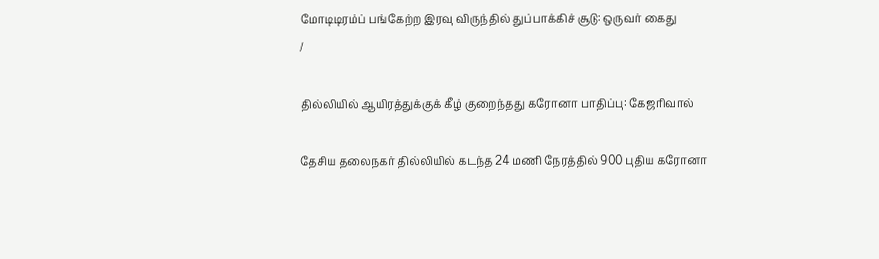மோடிடிரம்ப் பங்கேற்ற இரவு விருந்தில் துப்பாக்கிச் சூடு: ஒருவர் கைது
/

தில்லியில் ஆயிரத்துக்குக் கீழ் குறைந்தது கரோனா பாதிப்பு: கேஜரிவால்

தேசிய தலைநகர் தில்லியில் கடந்த 24 மணி நேரத்தில் 900 புதிய கரோனா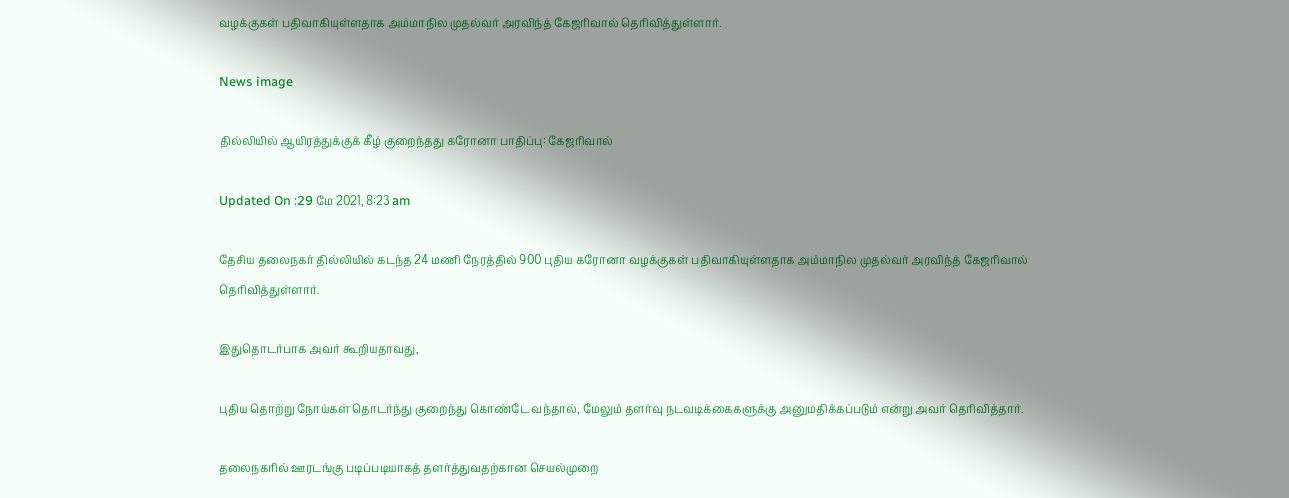வழக்குகள் பதிவாகியுள்ளதாக அம்மாநில முதல்வர் அரவிந்த் கேஜரிவால் தெரிவித்துள்ளார்.

News image

தில்லியில் ஆயிரத்துக்குக் கீழ் குறைந்தது கரோனா பாதிப்பு: கேஜரிவால்

Updated On :29 மே 2021, 8:23 am

தேசிய தலைநகர் தில்லியில் கடந்த 24 மணி நேரத்தில் 900 புதிய கரோனா வழக்குகள் பதிவாகியுள்ளதாக அம்மாநில முதல்வர் அரவிந்த் கேஜரிவால் தெரிவித்துள்ளார்.

இதுதொடர்பாக அவர் கூறியதாவது,

புதிய தொற்று நோய்கள் தொடர்ந்து குறைந்து கொண்டே வந்தால், மேலும் தளர்வு நடவடிக்கைகளுக்கு அனுமதிக்கப்படும் என்று அவர் தெரிவித்தார்.

தலைநகரில் ஊரடங்கு படிப்படியாகத் தளர்த்துவதற்கான செயல்முறை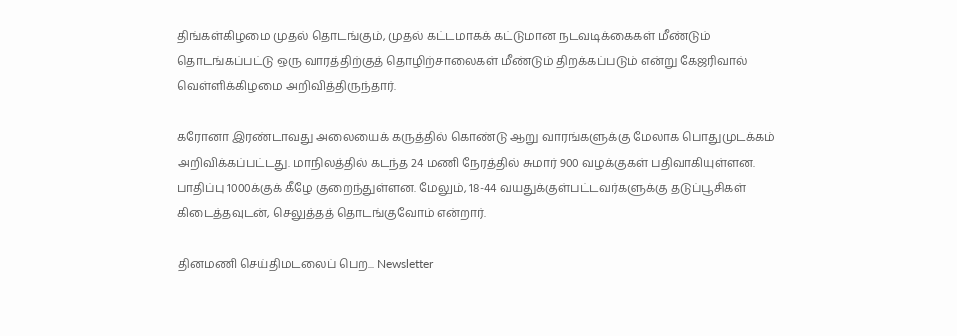திங்கள்கிழமை முதல் தொடங்கும், முதல் கட்டமாகக் கட்டுமான நடவடிக்கைகள் மீண்டும் தொடங்கப்பட்டு ஒரு வாரத்திற்குத் தொழிற்சாலைகள் மீண்டும் திறக்கப்படும் என்று கேஜரிவால் வெள்ளிக்கிழமை அறிவித்திருந்தார்.

கரோனா இரண்டாவது அலையைக் கருத்தில் கொண்டு ஆறு வாரங்களுக்கு மேலாக பொதுமுடக்கம் அறிவிக்கப்பட்டது. மாநிலத்தில் கடந்த 24 மணி நேரத்தில் சுமார் 900 வழக்குகள் பதிவாகியுள்ளன. பாதிப்பு 1000க்குக் கீழே குறைந்துள்ளன. மேலும், 18-44 வயதுக்குள்பட்டவர்களுக்கு தடுப்பூசிகள் கிடைத்தவுடன், செலுத்தத் தொடங்குவோம் என்றார்.

தினமணி செய்திமடலைப் பெற... Newsletter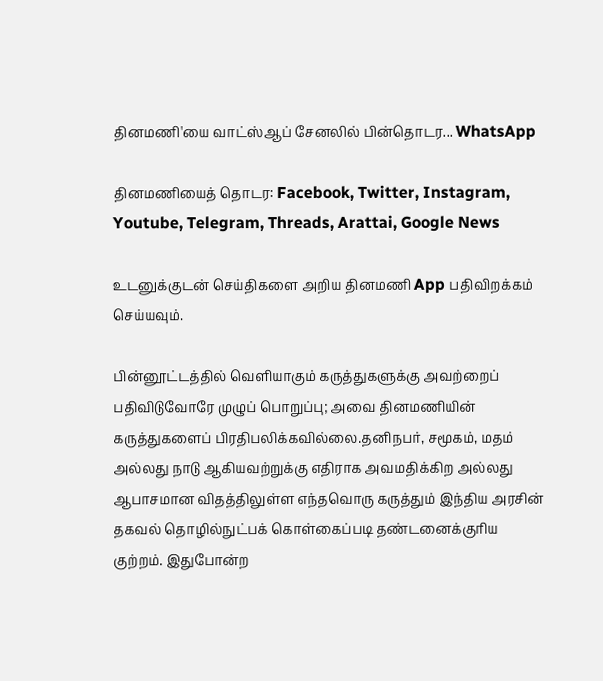தினமணி'யை வாட்ஸ்ஆப் சேனலில் பின்தொடர... WhatsApp

தினமணியைத் தொடர: Facebook, Twitter, Instagram, Youtube, Telegram, Threads, Arattai, Google News

உடனுக்குடன் செய்திகளை அறிய தினமணி App பதிவிறக்கம் செய்யவும்.

பின்னூட்டத்தில் வெளியாகும் கருத்துகளுக்கு அவற்றைப் பதிவிடுவோரே முழுப் பொறுப்பு; அவை தினமணியின் கருத்துகளைப் பிரதிபலிக்கவில்லை.தனிநபர், சமூகம், மதம் அல்லது நாடு ஆகியவற்றுக்கு எதிராக அவமதிக்கிற அல்லது ஆபாசமான விதத்திலுள்ள எந்தவொரு கருத்தும் இந்திய அரசின் தகவல் தொழில்நுட்பக் கொள்கைப்படி தண்டனைக்குரிய குற்றம். இதுபோன்ற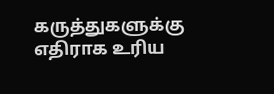கருத்துகளுக்கு எதிராக உரிய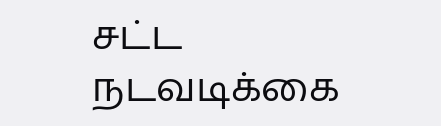சட்ட நடவடிக்கை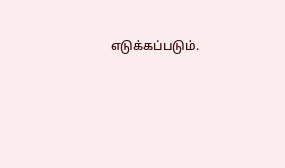எடுக்கப்படும்.